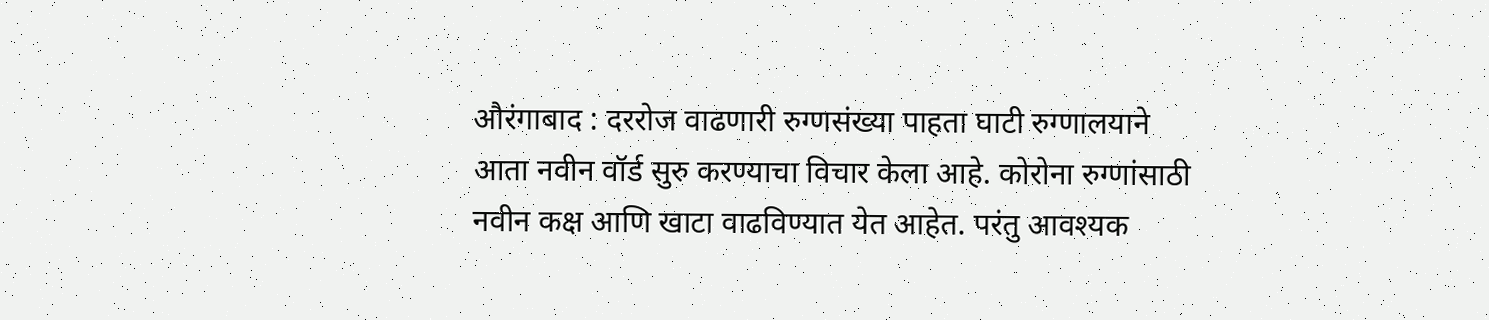औरंगाबाद : दररोज वाढणारी रुग्णसंख्या पाहता घाटी रुग्णालयाने आता नवीन वॉर्ड सुरु करण्याचा विचार केला आहे. कोरोना रुग्णांसाठी नवीन कक्ष आणि खाटा वाढविण्यात येत आहेत. परंतु आवश्यक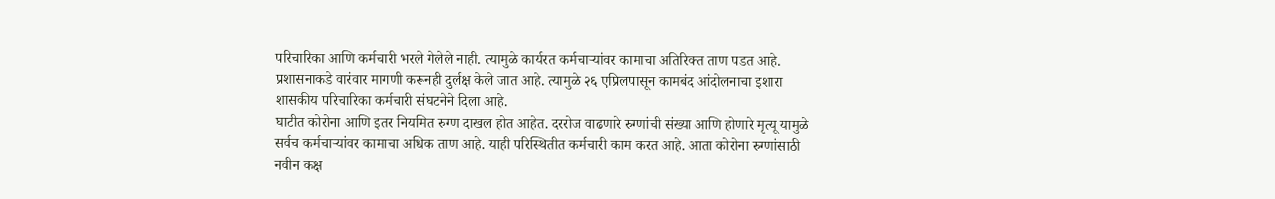परिचारिका आणि कर्मचारी भरले गेलेले नाही. त्यामुळे कार्यरत कर्मचाऱ्यांवर कामाचा अतिरिक्त ताण पडत आहे. प्रशासनाकडे वारंवार मागणी करूनही दुर्लक्ष केले जात आहे. त्यामुळे २६ एप्रिलपासून कामबंद आंदोलनाचा इशारा शासकीय परिचारिका कर्मचारी संघटनेने दिला आहे.
घाटीत कोरोना आणि इतर नियमित रुग्ण दाखल होत आहेत. दररोज वाढणारे रुग्णांची संख्या आणि होणारे मृत्यू यामुळे सर्वच कर्मचाऱ्यांवर कामाचा अधिक ताण आहे. याही परिस्थितीत कर्मचारी काम करत आहे. आता कोरोना रुग्णांसाठी नवीन कक्ष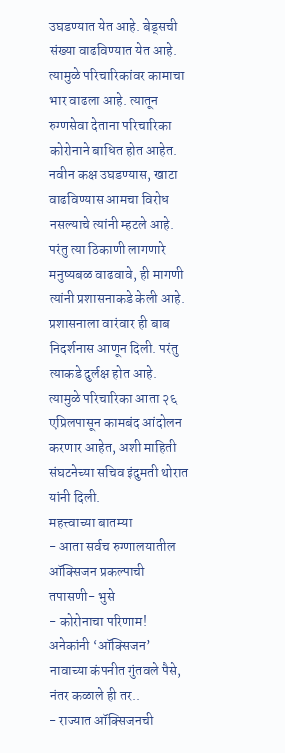उघडण्यात येत आहे. बेड्सची संख्या वाढविण्यात येत आहे. त्यामुळे परिचारिकांवर कामाचा भार वाढला आहे. त्यातून रुग्णसेवा देताना परिचारिका कोरोनाने बाधित होत आहेत. नवीन कक्ष उघडण्यास, खाटा वाढविण्यास आमचा विरोध नसल्याचे त्यांनी म्हटले आहे.
परंतु त्या ठिकाणी लागणारे मनुष्यबळ वाढवावे, ही मागणी त्यांनी प्रशासनाकडे केली आहे. प्रशासनाला वारंवार ही बाब निदर्शनास आणून दिली. परंतु त्याकडे दुर्लक्ष होत आहे. त्यामुळे परिचारिका आता २६ एप्रिलपासून कामबंद आंदोलन करणार आहेत, अशी माहिती संघटनेच्या सचिव इंदुमती थोरात यांनी दिली.
महत्त्वाच्या बातम्या
- आता सर्वच रुग्णालयातील ऑक्सिजन प्रकल्पाची तपासणी- भुसे
- कोरोनाचा परिणाम! अनेकांनी ‘ऑक्सिजन’ नावाच्या कंपनीत गुंतवले पैसे, नंतर कळाले ही तर..
- राज्यात ऑक्सिजनची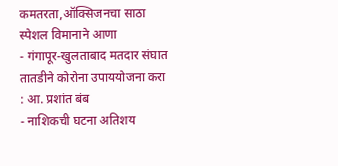कमतरता,ऑक्सिजनचा साठा स्पेशल विमानाने आणा
- गंगापूर-खुलताबाद मतदार संघात तातडीने कोरोना उपाययोजना करा : आ. प्रशांत बंब
- नाशिकची घटना अतिशय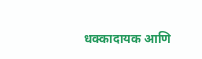धक्कादायक आणि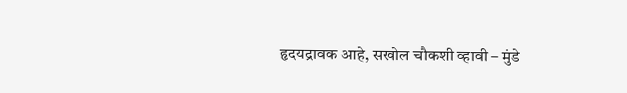हृदयद्रावक आहे, सखोल चौकशी व्हावी – मुंडे